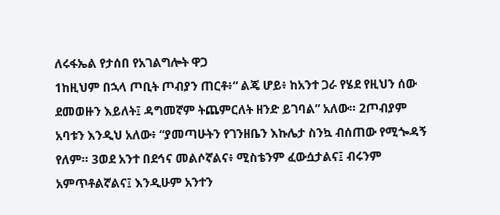ለሩፋኤል የታሰበ የአገልግሎት ዋጋ
1ከዚህም በኋላ ጦቢት ጦብያን ጠርቶ፥“ ልጄ ሆይ፥ ከአንተ ጋራ የሄደ የዚህን ሰው ደመወዙን እይለት፤ ዳግመኛም ትጨምርለት ዘንድ ይገባል” አለው። 2ጦብያም አባቱን እንዲህ አለው፥ “ያመጣሁትን የገንዘቤን እኩሌታ ስንኳ ብሰጠው የሚጐዳኝ የለም። 3ወደ አንተ በደኅና መልሶኛልና፥ ሚስቴንም ፈውሷታልና፤ ብሩንም አምጥቶልኛልና፤ እንዲሁም አንተን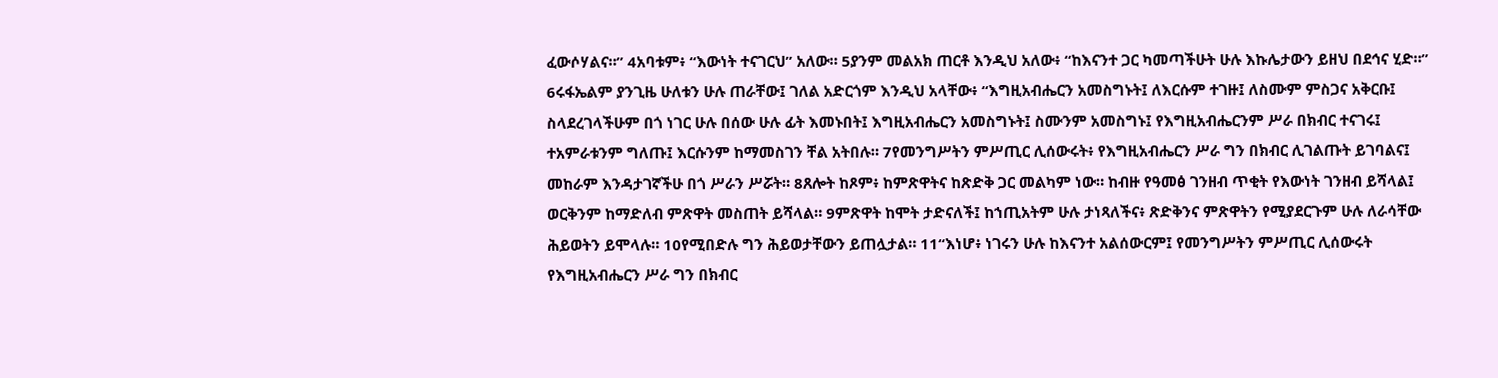ፈውሶሃልና።” 4አባቱም፥ “እውነት ተናገርህ” አለው። 5ያንም መልአክ ጠርቶ እንዲህ አለው፥ “ከእናንተ ጋር ካመጣችሁት ሁሉ እኩሌታውን ይዘህ በደኅና ሂድ።” 6ሩፋኤልም ያንጊዜ ሁለቱን ሁሉ ጠራቸው፤ ገለል አድርጎም እንዲህ አላቸው፥ “እግዚአብሔርን አመስግኑት፤ ለእርሱም ተገዙ፤ ለስሙም ምስጋና አቅርቡ፤ ስላደረገላችሁም በጎ ነገር ሁሉ በሰው ሁሉ ፊት እመኑበት፤ እግዚአብሔርን አመስግኑት፤ ስሙንም አመስግኑ፤ የእግዚአብሔርንም ሥራ በክብር ተናገሩ፤ ተአምራቱንም ግለጡ፤ እርሱንም ከማመስገን ቸል አትበሉ። 7የመንግሥትን ምሥጢር ሊሰውሩት፥ የእግዚአብሔርን ሥራ ግን በክብር ሊገልጡት ይገባልና፤ መከራም እንዳታገኛችሁ በጎ ሥራን ሥሯት። 8ጸሎት ከጾም፥ ከምጽዋትና ከጽድቅ ጋር መልካም ነው። ከብዙ የዓመፅ ገንዘብ ጥቂት የእውነት ገንዘብ ይሻላል፤ ወርቅንም ከማድለብ ምጽዋት መስጠት ይሻላል። 9ምጽዋት ከሞት ታድናለች፤ ከኀጢአትም ሁሉ ታነጻለችና፥ ጽድቅንና ምጽዋትን የሚያደርጉም ሁሉ ለራሳቸው ሕይወትን ይሞላሉ። 10የሚበድሉ ግን ሕይወታቸውን ይጠሏታል። 11“እነሆ፥ ነገሩን ሁሉ ከእናንተ አልሰውርም፤ የመንግሥትን ምሥጢር ሊሰውሩት የእግዚአብሔርን ሥራ ግን በክብር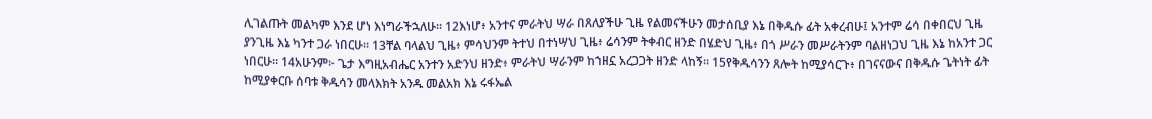ሊገልጡት መልካም እንደ ሆነ እነግራችኋለሁ። 12እነሆ፥ አንተና ምራትህ ሣራ በጸለያችሁ ጊዜ የልመናችሁን መታሰቢያ እኔ በቅዱሱ ፊት አቀረብሁ፤ አንተም ሬሳ በቀበርህ ጊዜ ያንጊዜ እኔ ካንተ ጋራ ነበርሁ። 13ቸል ባላልህ ጊዜ፥ ምሳህንም ትተህ በተነሣህ ጊዜ፥ ሬሳንም ትቀብር ዘንድ በሄድህ ጊዜ፥ በጎ ሥራን መሥራትንም ባልዘነጋህ ጊዜ እኔ ከአንተ ጋር ነበርሁ። 14አሁንም፦ ጌታ እግዚአብሔር አንተን አድንህ ዘንድ፥ ምራትህ ሣራንም ከኀዘኗ አረጋጋት ዘንድ ላከኝ። 15የቅዱሳንን ጸሎት ከሚያሳርጉ፥ በገናናውና በቅዱሱ ጌትነት ፊት ከሚያቀርቡ ሰባቱ ቅዱሳን መላእክት አንዱ መልአክ እኔ ሩፋኤል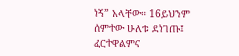ነኝ” አላቸው። 16ይህንም ሰምተው ሁለቱ ደነገጡ፤ ፈርተዋልምና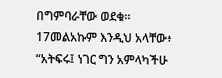በግምባራቸው ወደቁ። 17መልአኩም እንዲህ አላቸው፥ “አትፍሩ፤ ነገር ግን አምላካችሁ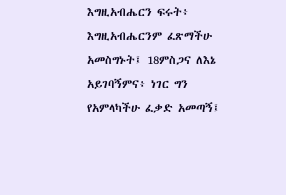እግዚአብሔርን ፍሩት፥ እግዚአብሔርንም ፈጽማችሁ አመስግኑት፤ 18ምስጋና ለእኔ አይገባኝምና፥ ነገር ግን የአምላካችሁ ፈቃድ አመጣኝ፤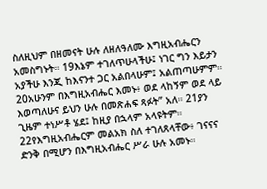ስለዚህም በዘመናት ሁሉ ለዘለዓለሙ እግዚአብሔርን አመስግኑት። 19እኔም ተገለጥሁላችሁ፤ ነገር ግን እይታን አያችሁ እንጂ ከእናንተ ጋር አልበላሁም፤ አልጠጣሁምም። 20አሁንም በእግዚአብሔር እመኑ፥ ወደ ላከኝም ወደ ላይ እወጣለሁና ይህን ሁሉ በመጽሐፍ ጻፉት” አለ። 21ያን ጊዜም ተነሥቶ ሄደ፤ ከዚያ በኋላም አላዩትም። 22የእግዚአብሔርም መልአክ ስለ ተገለጸላቸው፥ ገናናና ድንቅ በሚሆን በእግዚአብሔር ሥራ ሁሉ አመኑ።